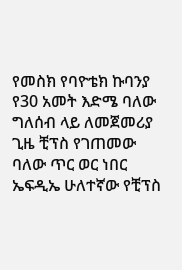የመስክ የባዮቴክ ኩባንያ የ30 አመት እድሜ ባለው ግለሰብ ላይ ለመጀመሪያ ጊዜ ቺፕስ የገጠመው ባለው ጥር ወር ነበር
ኤፍዲኤ ሁለተኛው የቺፕስ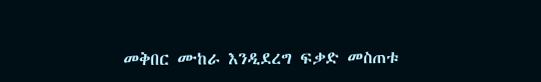መቅበር ሙከራ እንዲደረግ ፍቃድ መስጠቱ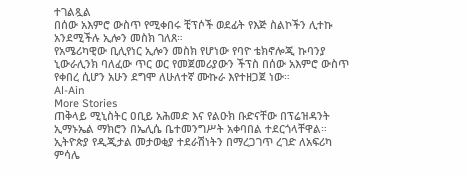ተገልጿል
በሰው አእምሮ ውስጥ የሚቀበሩ ቺፕሶች ወደፊት የእጅ ስልኮችን ሊተኩ አንደሚችሉ ኢሎን መስክ ገለጸ።
የአሜሪካዊው ቢሊየነር ኢሎን መስክ የሆነው የባዮ ቴክኖሎጂ ኩባንያ ኒውራሊንክ ባለፈው ጥር ወር የመጀመሪያውን ችፕስ በሰው አእምሮ ውስጥ የቀበረ ሲሆን አሁን ደግሞ ለሁለተኛ ሙኩራ እየተዘጋጀ ነው።
Al-Ain
More Stories
ጠቅላይ ሚኒስትር ዐቢይ አሕመድ እና የልዑክ ቡድናቸው በፕሬዝዳንት ኢማኑኤል ማክሮን በኤሊሴ ቤተመንግሥት አቀባበል ተደርጎላቸዋል።
ኢትዮጵያ የዲጂታል መታወቂያ ተደራሽነትን በማረጋገጥ ረገድ ለአፍሪካ ምሳሌ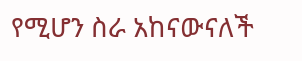የሚሆን ስራ አከናውናለች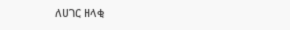ለሀገር ዘላቂ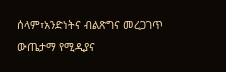ሰላም፣አንድነትና ብልጽግና መረጋገጥ ውጤታማ የሚዲያና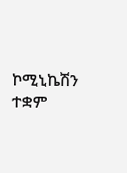ኮሚኒኬሽን ተቋም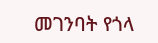መገንባት የጎላ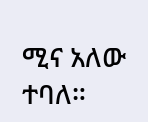ሚና አለው ተባለ።